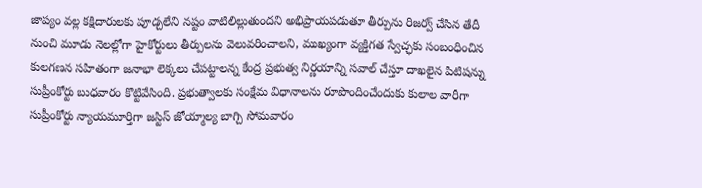జాప్యం వల్ల కక్షిదారులకు పూడ్చలేని నష్టం వాటిలిల్లుతుందని అభిప్రాయపడుతూ తీర్పును రిజర్వ్ చేసిన తేదీ నుంచి మూడు నెలల్లోగా హైకోర్టులు తీర్పులను వెలువరించాలని, ముఖ్యంగా వ్యక్తిగత స్వేచ్ఛకు సంబంధించిన
కులగణన సహితంగా జనాభా లెక్కలు చేపట్టాలన్న కేంద్ర ప్రభుత్వ నిర్ణయాన్ని సవాల్ చేస్తూ దాఖలైన పిటిషన్ను సుప్రీంకోర్టు బుధవారం కొట్టివేసింది. ప్రభుత్వాలకు సంక్షేమ విధానాలను రూపొందించేందుకు కులాల వారీగా
సుప్రీంకోర్టు న్యాయమూర్తిగా జస్టిస్ జోయ్మాల్య బాగ్చి సోమవారం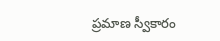ప్రమాణ స్వీకారం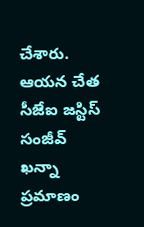చేశారు. ఆయన చేత సీజేఐ జస్టిస్ సంజీవ్ ఖన్నా ప్రమాణం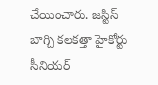చేయించారు. జస్టిస్ బాగ్చి కలకత్తా హైకోర్టు సీనియర్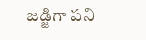జడ్జిగా పని